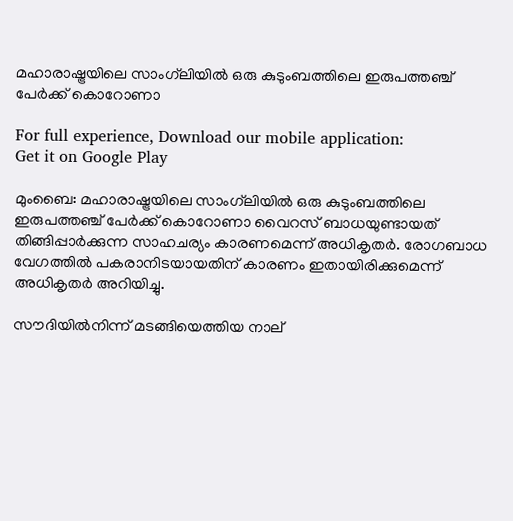മഹാരാഷ്ട്രയിലെ സാംഗ്‌ലിയില്‍ ഒരു കുടുംബത്തിലെ ഇരുപത്തഞ്ച് പേര്‍ക്ക് കൊറോണാ

For full experience, Download our mobile application:
Get it on Google Play

മുംബൈ: മഹാരാഷ്ട്രയിലെ സാംഗ്‌ലിയില്‍ ഒരു കുടുംബത്തിലെ ഇരുപത്തഞ്ച് പേര്‍ക്ക് കൊറോണാ വൈറസ് ബാധയുണ്ടായത് തിങ്ങിപ്പാര്‍ക്കുന്ന സാഹചര്യം കാരണമെന്ന് അധികൃതര്‍. രോഗബാധ വേഗത്തില്‍ പകരാനിടയായതിന് കാരണം ഇതായിരിക്കുമെന്ന് അധികൃതര്‍ അറിയിച്ചു.

സൗദിയില്‍നിന്ന് മടങ്ങിയെത്തിയ നാല്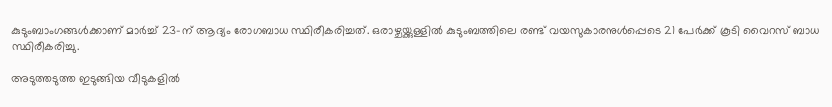കുടുംബാംഗങ്ങള്‍ക്കാണ് മാര്‍ച്ച്‌ 23-ന് ആദ്യം രോഗബാധ സ്ഥിരീകരിച്ചത്. ഒരാഴ്ചയ്ക്കുള്ളില്‍ കുടുംബത്തിലെ രണ്ട് വയസുകാരനുള്‍പ്പെടെ 21 പേര്‍ക്ക് കൂടി വൈറസ് ബാധ സ്ഥിരീകരിച്ചു.

അടുത്തടുത്ത ഇടുങ്ങിയ വീടുകളില്‍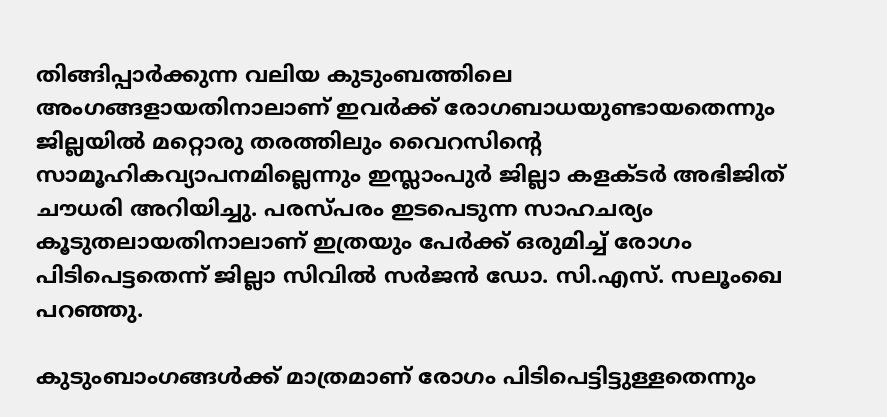തിങ്ങിപ്പാര്‍ക്കുന്ന വലിയ കുടുംബത്തിലെ അംഗങ്ങളായതിനാലാണ് ഇവര്‍ക്ക് രോഗബാധയുണ്ടായതെന്നും ജില്ലയില്‍ മറ്റൊരു തരത്തിലും വൈറസിന്റെ സാമൂഹികവ്യാപനമില്ലെന്നും ഇസ്ലാംപുര്‍ ജില്ലാ കളക്ടര്‍ അഭിജിത് ചൗധരി അറിയിച്ചു. പരസ്പരം ഇടപെടുന്ന സാഹചര്യം കൂടുതലായതിനാലാണ് ഇത്രയും പേര്‍ക്ക് ഒരുമിച്ച്‌ രോഗം പിടിപെട്ടതെന്ന് ജില്ലാ സിവില്‍ സര്‍ജന്‍ ഡോ. സി.എസ്. സലൂംഖെ പറഞ്ഞു.

കുടുംബാംഗങ്ങള്‍ക്ക് മാത്രമാണ് രോഗം പിടിപെട്ടിട്ടുള്ളതെന്നും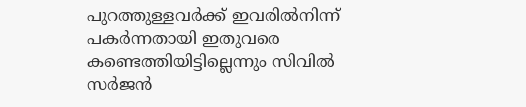പുറത്തുള്ളവര്‍ക്ക് ഇവരില്‍നിന്ന് പകര്‍ന്നതായി ഇതുവരെ കണ്ടെത്തിയിട്ടില്ലെന്നും സിവില്‍ സര്‍ജന്‍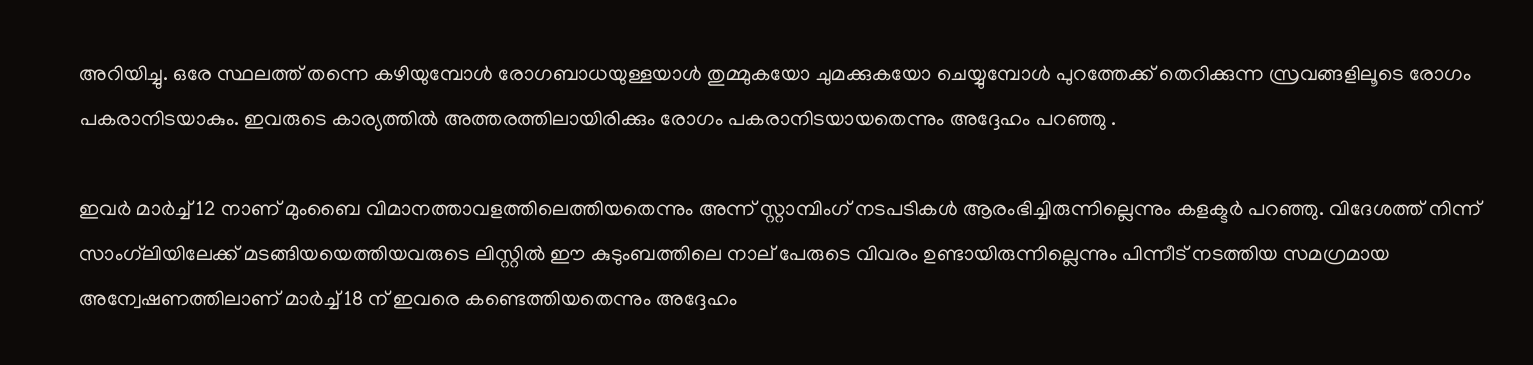അറിയിച്ചു. ഒരേ സ്ഥലത്ത് തന്നെ കഴിയുമ്പോള്‍ രോഗബാധയുള്ളയാള്‍ തുമ്മുകയോ ചുമക്കുകയോ ചെയ്യുമ്പോള്‍ പുറത്തേക്ക് തെറിക്കുന്ന സ്രവങ്ങളിലൂടെ രോഗം പകരാനിടയാകും. ഇവരുടെ കാര്യത്തില്‍ അത്തരത്തിലായിരിക്കും രോഗം പകരാനിടയായതെന്നും അദ്ദേഹം പറഞ്ഞു .

ഇവര്‍ മാര്‍ച്ച്‌ 12 നാണ് മുംബൈ വിമാനത്താവളത്തിലെത്തിയതെന്നും അന്ന് സ്റ്റാമ്പിംഗ് നടപടികള്‍ ആരംഭിച്ചിരുന്നില്ലെന്നും കളക്ടര്‍ പറഞ്ഞു. വിദേശത്ത് നിന്ന് സാംഗ്‌ലിയിലേക്ക് മടങ്ങിയയെത്തിയവരുടെ ലിസ്റ്റില്‍ ഈ കുടുംബത്തിലെ നാല് പേരുടെ വിവരം ഉണ്ടായിരുന്നില്ലെന്നും പിന്നീട് നടത്തിയ സമഗ്രമായ അന്വേഷണത്തിലാണ് മാര്‍ച്ച്‌ 18 ന് ഇവരെ കണ്ടെത്തിയതെന്നും അദ്ദേഹം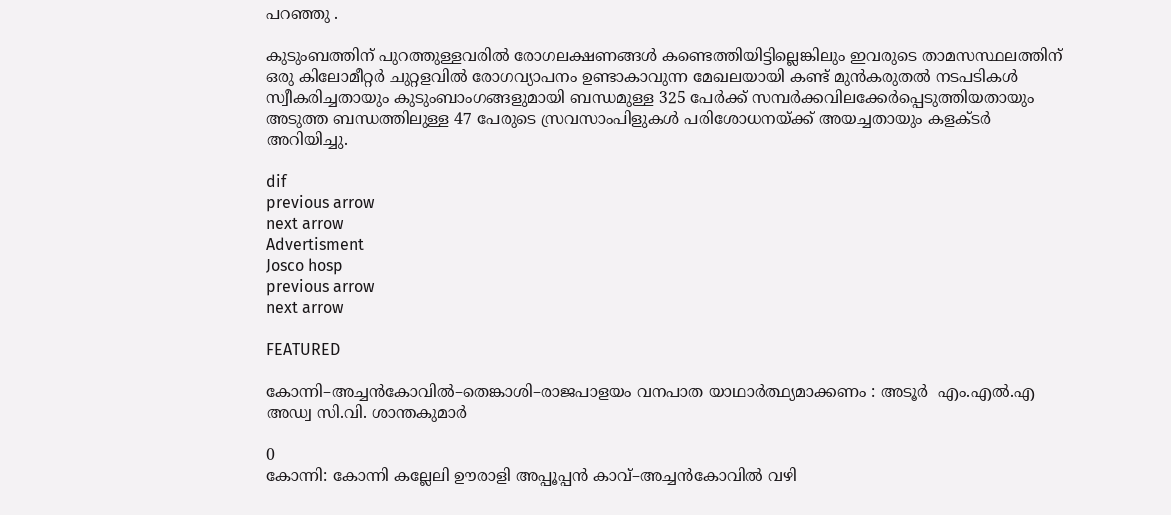പറഞ്ഞു .

കുടുംബത്തിന് പുറത്തുള്ളവരില്‍ രോഗലക്ഷണങ്ങള്‍ കണ്ടെത്തിയിട്ടില്ലെങ്കിലും ഇവരുടെ താമസസ്ഥലത്തിന് ഒരു കിലോമീറ്റര്‍ ചുറ്റളവില്‍ രോഗവ്യാപനം ഉണ്ടാകാവുന്ന മേഖലയായി കണ്ട് മുന്‍കരുതല്‍ നടപടികള്‍ സ്വീകരിച്ചതായും കുടുംബാംഗങ്ങളുമായി ബന്ധമുള്ള 325 പേര്‍ക്ക് സമ്പര്‍ക്കവിലക്കേര്‍പ്പെടുത്തിയതായും അടുത്ത ബന്ധത്തിലുള്ള 47 പേരുടെ സ്രവസാംപിളുകള്‍ പരിശോധനയ്ക്ക് അയച്ചതായും കളക്ടര്‍ അറിയിച്ചു.

dif
previous arrow
next arrow
Advertisment
Josco hosp
previous arrow
next arrow

FEATURED

കോന്നി–അച്ചൻകോവിൽ–തെങ്കാശി–രാജപാളയം വനപാത യാഥാർത്ഥ്യമാക്കണം : അടൂര്‍  എം.എൽ.എ  അഡ്വ സി.വി. ശാന്തകുമാർ

0
കോന്നി: കോന്നി കല്ലേലി ഊരാളി അപ്പൂപ്പൻ കാവ്–അച്ചൻകോവിൽ വഴി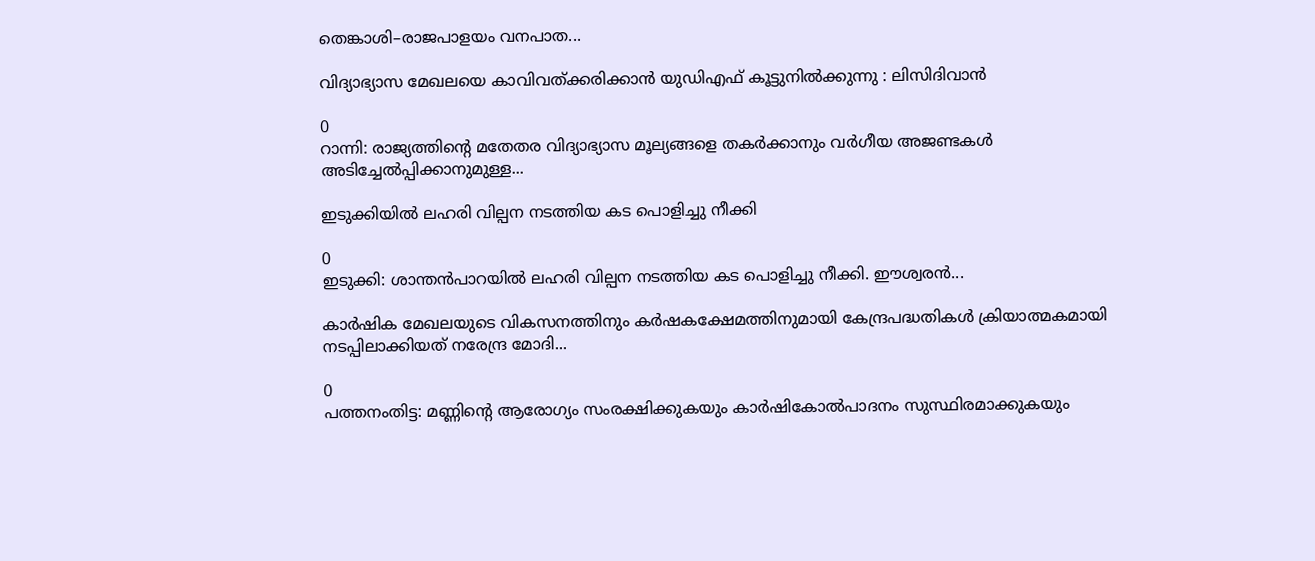തെങ്കാശി–രാജപാളയം വനപാത...

വിദ്യാഭ്യാസ മേഖലയെ കാവിവത്ക്കരിക്കാന്‍ യുഡിഎഫ് കൂട്ടുനില്‍ക്കുന്നു : ലിസിദിവാന്‍

0
റാന്നി: രാജ്യത്തിന്റെ മതേതര വിദ്യാഭ്യാസ മൂല്യങ്ങളെ തകർക്കാനും വർഗീയ അജണ്ടകൾ അടിച്ചേൽപ്പിക്കാനുമുള്ള...

ഇടുക്കിയിൽ ലഹരി വില്പന നടത്തിയ കട പൊളിച്ചു നീക്കി

0
ഇടുക്കി: ശാന്തൻപാറയിൽ ലഹരി വില്പന നടത്തിയ കട പൊളിച്ചു നീക്കി. ഈശ്വരൻ...

കാർഷിക മേഖലയുടെ വികസനത്തിനും കർഷകക്ഷേമത്തിനുമായി കേന്ദ്രപദ്ധതികൾ ക്രിയാത്മകമായി നടപ്പിലാക്കിയത് നരേന്ദ്ര മോദി...

0
പത്തനംതിട്ട: മണ്ണിന്റെ ആരോഗ്യം സംരക്ഷിക്കുകയും കാർഷികോൽപാദനം സുസ്ഥിരമാക്കുകയും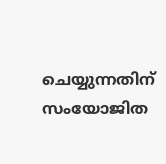ചെയ്യുന്നതിന് സംയോജിത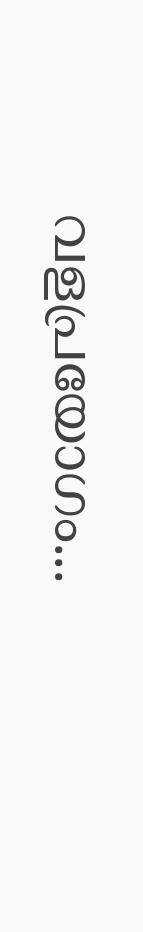വളപ്രയോഗം...